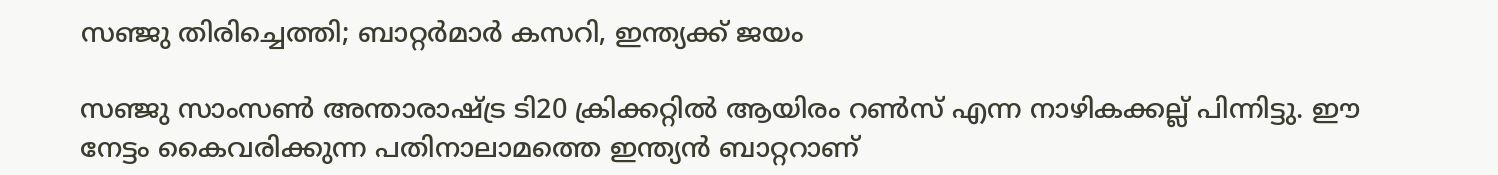സഞ്ജു തിരിച്ചെത്തി; ബാറ്റർമാർ കസറി, ഇന്ത്യക്ക് ജയം

സഞ്ജു സാംസൺ അന്താരാഷ്ട്ര ടി20 ക്രിക്കറ്റിൽ ആയിരം റൺസ് എന്ന നാഴികക്കല്ല് പിന്നിട്ടു. ഈ നേട്ടം കൈവരിക്കുന്ന പതിനാലാമത്തെ ഇന്ത്യൻ ബാറ്ററാണ്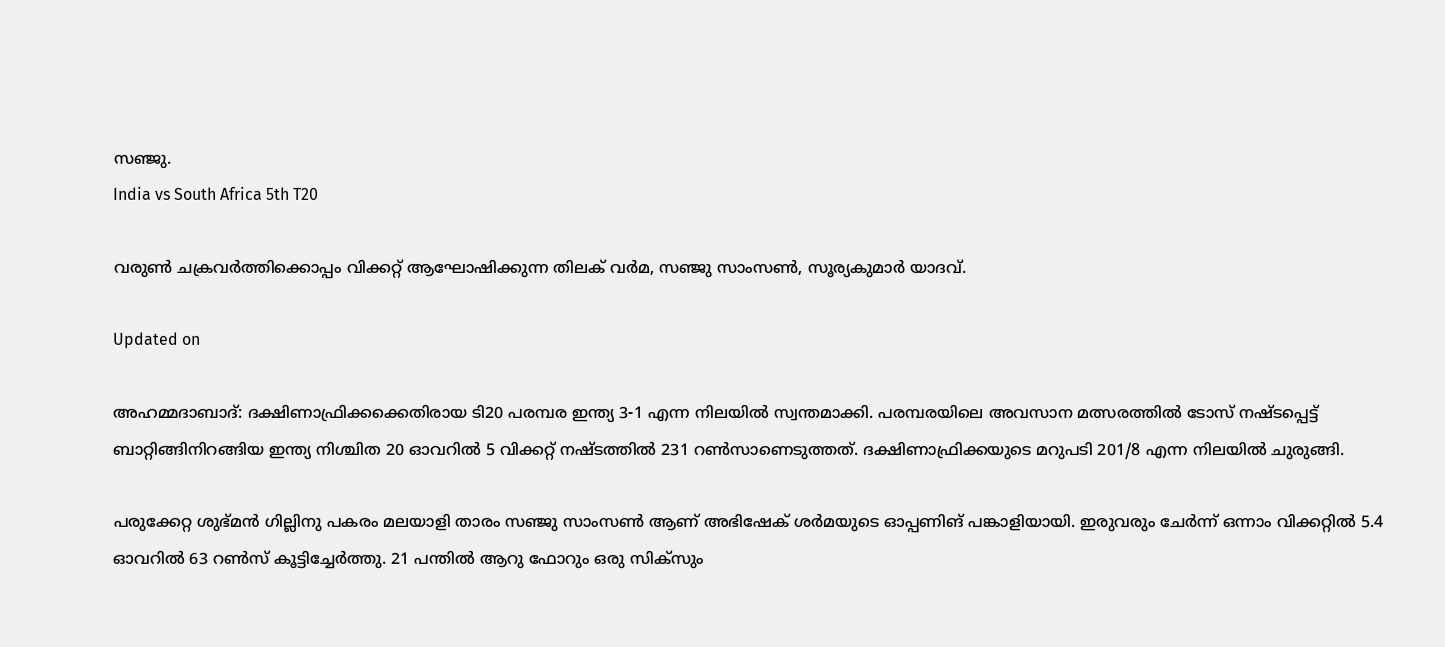സഞ്ജു.
India vs South Africa 5th T20

വരുൺ ചക്രവർത്തിക്കൊപ്പം വിക്കറ്റ് ആഘോഷിക്കുന്ന തിലക് വർമ, സഞ്ജു സാംസൺ, സൂര്യകുമാർ യാദവ്.

Updated on

അഹമ്മദാബാദ്: ദക്ഷിണാഫ്രിക്കക്കെതിരായ ടി20 പരമ്പര ഇന്ത്യ 3-1 എന്ന നിലയിൽ സ്വന്തമാക്കി. പരമ്പരയിലെ അവസാന മത്സരത്തിൽ ടോസ് നഷ്ടപ്പെട്ട് ബാറ്റിങ്ങിനിറങ്ങിയ ഇന്ത്യ നിശ്ചിത 20 ഓവറിൽ 5 വിക്കറ്റ് നഷ്ടത്തിൽ 231 റൺസാണെടുത്തത്. ദക്ഷിണാഫ്രിക്കയുടെ മറുപടി 201/8 എന്ന നിലയിൽ ചുരുങ്ങി.

പരുക്കേറ്റ ശുഭ്മൻ ഗില്ലിനു പകരം മലയാളി താരം സഞ്ജു സാംസൺ ആണ് അഭിഷേക് ശർമയുടെ ഓപ്പണിങ് പങ്കാളിയായി. ഇരുവരും ചേർന്ന് ഒന്നാം വിക്കറ്റിൽ 5.4 ഓവറിൽ 63 റൺസ് കൂട്ടിച്ചേർത്തു. 21 പന്തിൽ ആറു ഫോറും ഒരു സിക്സും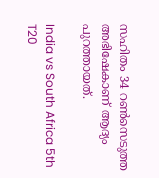സഹിതം 34 റൺസെടുത്ത അഭിഷേകാണ് ആദ്യം പുറത്തായത്.

India vs South Africa 5th T20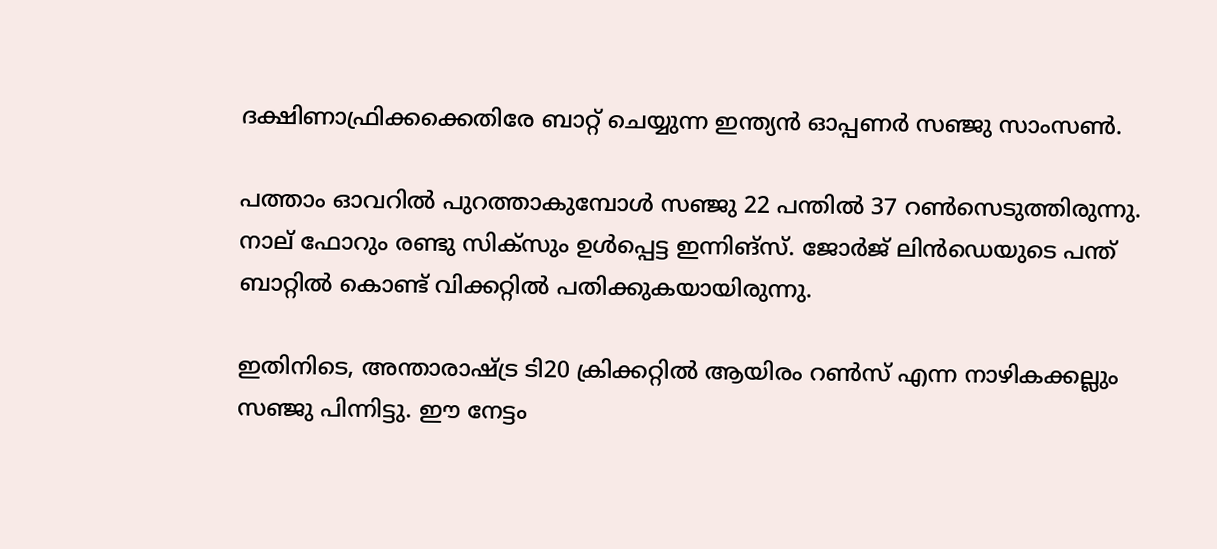ദക്ഷിണാഫ്രിക്കക്കെതിരേ ബാറ്റ് ചെയ്യുന്ന ഇന്ത്യൻ ഓപ്പണർ സഞ്ജു സാംസൺ.

പത്താം ഓവറിൽ പുറത്താകുമ്പോൾ സഞ്ജു 22 പന്തിൽ 37 റൺസെടുത്തിരുന്നു. നാല് ഫോറും രണ്ടു സിക്സും ഉൾപ്പെട്ട ഇന്നിങ്സ്. ജോർജ് ലിൻഡെയുടെ പന്ത് ബാറ്റിൽ കൊണ്ട് വിക്കറ്റിൽ പതിക്കുകയായിരുന്നു.

ഇതിനിടെ, അന്താരാഷ്ട്ര ടി20 ക്രിക്കറ്റിൽ ആയിരം റൺസ് എന്ന നാഴികക്കല്ലും സഞ്ജു പിന്നിട്ടു. ഈ നേട്ടം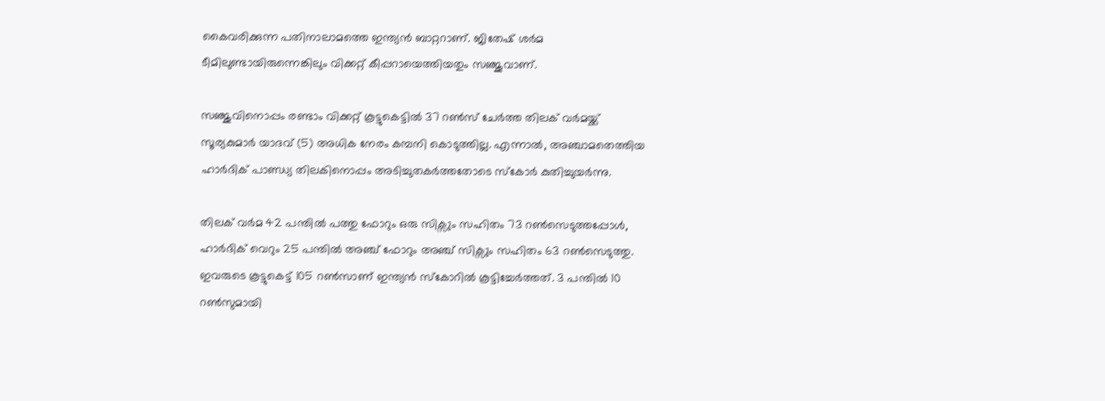കൈവരിക്കുന്ന പതിനാലാമത്തെ ഇന്ത്യൻ ബാറ്ററാണ്. ജിതേഷ് ശർമ ടീമിലുണ്ടായിരുന്നെങ്കിലും വിക്കറ്റ് കീപ്പറായെത്തിയതും സഞ്ജുവാണ്.

സഞ്ജുവിനൊപ്പം രണ്ടാം വിക്കറ്റ് കൂട്ടുകെട്ടിൽ 37 റൺസ് ചേർത്ത തിലക് വർമയ്ക്ക് സൂര്യകുമാർ യാദവ് (5) അധിക നേരം കമ്പനി കൊടുത്തില്ല. എന്നാൽ, അഞ്ചാമതെത്തിയ ഹാർദിക് പാണ്ഡ്യ തിലകിനൊപ്പം അടിച്ചുതകർത്തതോടെ സ്കോർ കുതിച്ചുയർന്നു.

തിലക് വർമ 42 പന്തിൽ പത്തു ഫോറും ഒരു സിക്സും സഹിതം 73 റൺസെടുത്തപ്പോൾ, ഹാർദിക് വെറും 25 പന്തിൽ അഞ്ച് ഫോറും അഞ്ച് സിക്സും സഹിതം 63 റൺസെടുത്തു. ഇവരുടെ കൂട്ടുകെട്ട് 105 റൺസാണ് ഇന്ത്യൻ സ്കോറിൽ കൂട്ടിച്ചേർത്തത്. 3 പന്തിൽ 10 റൺസുമായി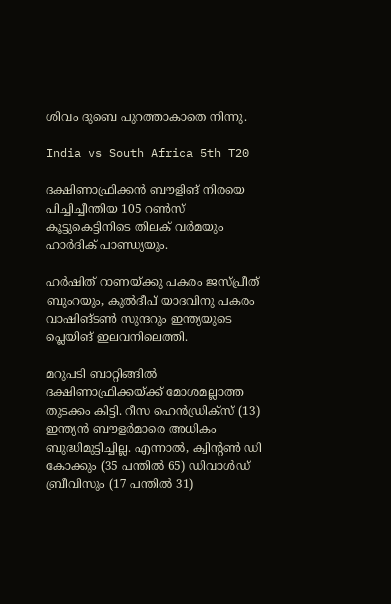ശിവം ദുബെ പുറത്താകാതെ നിന്നു.

India vs South Africa 5th T20

ദക്ഷിണാഫ്രിക്കൻ ബൗളിങ് നിരയെ പിച്ചിച്ചീന്തിയ 105 റൺസ് കൂട്ടുകെട്ടിനിടെ തിലക് വർമയും ഹാർദിക് പാണ്ഡ്യയും.

ഹർഷിത് റാണയ്ക്കു പകരം ജസ്പ്രീത് ബുംറയും, കുൽദീപ് യാദവിനു പകരം വാഷിങ്ടൺ സുന്ദറും ഇന്ത്യയുടെ പ്ലെയിങ് ഇലവനിലെത്തി.

മറുപടി ബാറ്റിങ്ങിൽ ദക്ഷിണാഫ്രിക്കയ്ക്ക് മോശമല്ലാത്ത തുടക്കം കിട്ടി. റീസ ഹെൻഡ്രിക്സ് (13) ഇന്ത്യൻ ബൗളർമാരെ അധികം ബുദ്ധിമുട്ടിച്ചില്ല. എന്നാൽ, ക്വിന്‍റൺ ഡി കോക്കും (35 പന്തിൽ 65) ഡിവാൾഡ് ബ്രീവിസും (17 പന്തിൽ 31)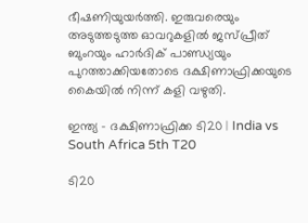ഭീഷണിയുയർത്തി. ഇരുവരെയും അടുത്തടുത്ത ഓവറുകളിൽ ജസ്പ്രീത് ബുംറയും ഹാർദിക് പാണ്ഡ്യയും പുറത്താക്കിയതോടെ ദക്ഷിണാഫ്രിക്കയുടെ കൈയിൽ നിന്ന് കളി വഴുതി.

ഇന്ത്യ - ദക്ഷിണാഫ്രിക്ക ടി20 | India vs South Africa 5th T20

ടി20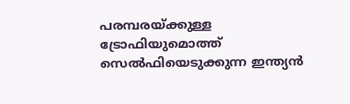പരമ്പരയ്ക്കുള്ള ട്രോഫിയുമൊത്ത് സെൽഫിയെടുക്കുന്ന ഇന്ത്യൻ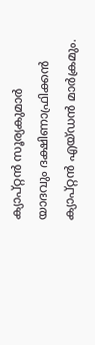ക്യാപ്റ്റൻ സൂര്യകുമാർ യാദവും ദക്ഷിണാഫ്രിക്കൻ ക്യാപ്റ്റൻ എയ്ഡൻ മാർക്രമും.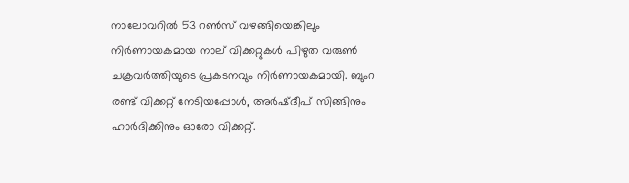നാലോവറിൽ 53 റൺസ് വഴങ്ങിയെങ്കിലും നിർണായകമായ നാല് വിക്കറ്റുകൾ പിഴുത വരുൺ ചക്രവർത്തിയുടെ പ്രകടനവും നിർണായകമായി. ബുംറ രണ്ട് വിക്കറ്റ് നേടിയപ്പോൾ, അർഷ്ദീപ് സിങ്ങിനും ഹാർദിക്കിനും ഓരോ വിക്കറ്റ്.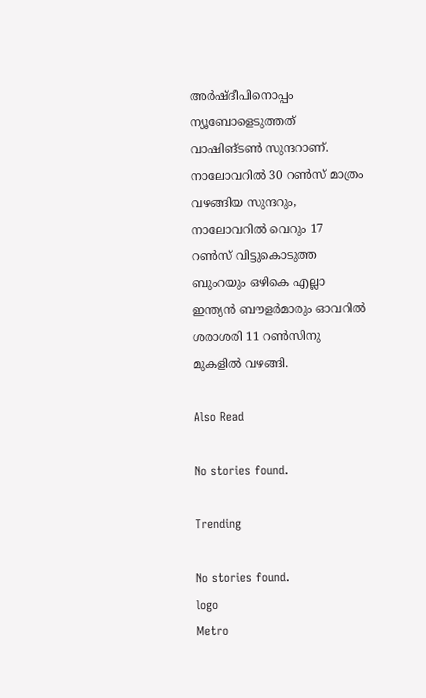അർഷ്ദീപിനൊപ്പം ന്യൂബോളെടുത്തത് വാഷിങ്ടൺ സുന്ദറാണ്. നാലോവറിൽ 30 റൺസ് മാത്രം വഴങ്ങിയ സുന്ദറും, നാലോവറിൽ വെറും 17 റൺസ് വിട്ടുകൊടുത്ത ബുംറയും ഒഴികെ എല്ലാ ഇന്ത്യൻ ബൗളർമാരും ഓവറിൽ ശരാശരി 11 റൺസിനു മുകളിൽ വഴങ്ങി.

Also Read

No stories found.

Trending

No stories found.
logo
Metro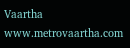Vaartha
www.metrovaartha.com